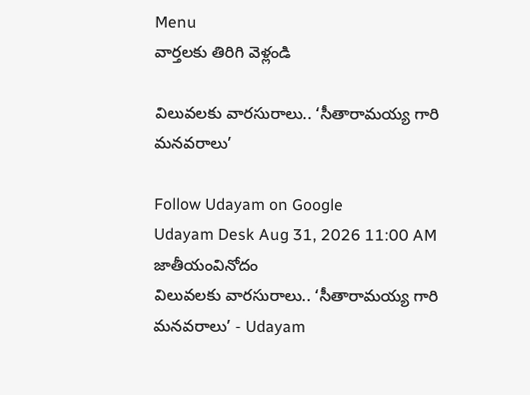Menu
వార్తలకు తిరిగి వెళ్లండి

విలువలకు వారసురాలు.. ‘సీతారామయ్య గారి మనవరాలు’

Follow Udayam on Google
Udayam Desk Aug 31, 2026 11:00 AM జాతీయంవినోదం
విలువలకు వారసురాలు.. ‘సీతారామయ్య గారి మనవరాలు’ - Udayam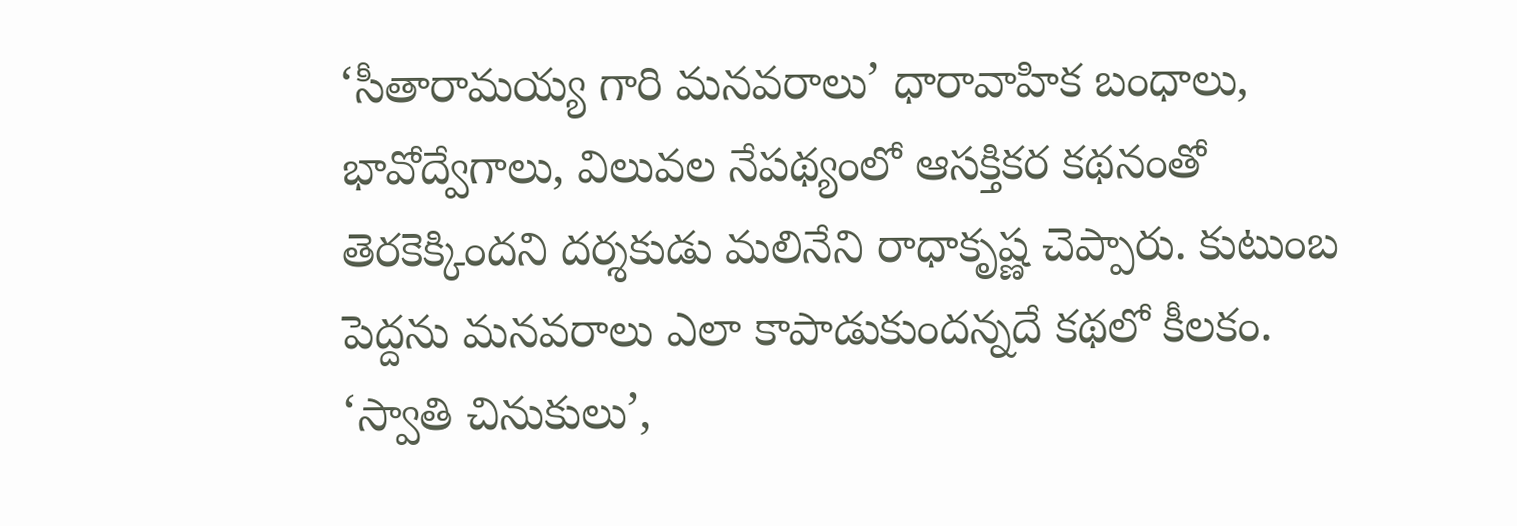‘సీతారామయ్య గారి మనవరాలు’ ధారావాహిక బంధాలు, భావోద్వేగాలు, విలువల నేపథ్యంలో ఆసక్తికర కథనంతో తెరకెక్కిందని దర్శకుడు మలినేని రాధాకృష్ణ చెప్పారు. కుటుంబ పెద్దను మనవరాలు ఎలా కాపాడుకుందన్నదే కథలో కీలకం. ‘స్వాతి చినుకులు’,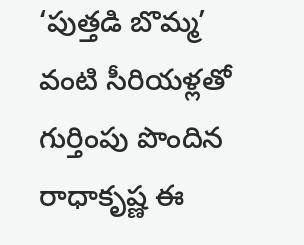‘పుత్తడి బొమ్మ’ వంటి సీరియళ్లతో గుర్తింపు పొందిన రాధాకృష్ణ ఈ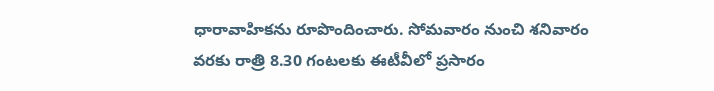ధారావాహికను రూపొందించారు. సోమవారం నుంచి శనివారం వరకు రాత్రి 8.30 గంటలకు ఈటీవీలో ప్రసారం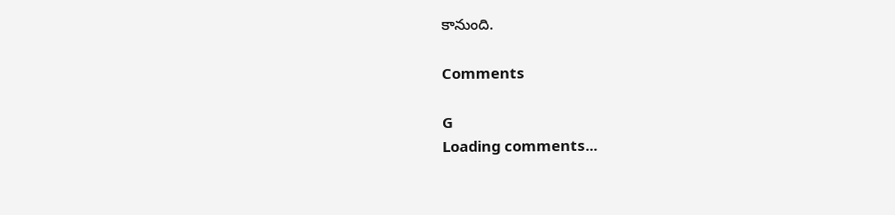కానుంది.

Comments

G
Loading comments...